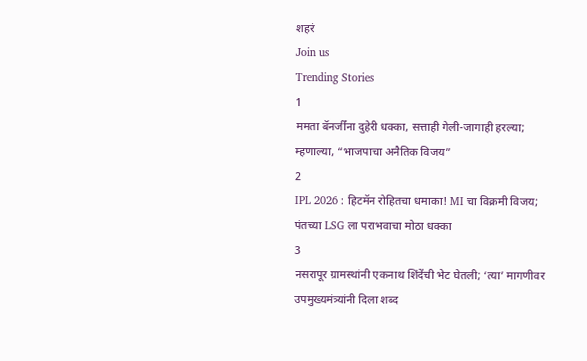शहरं
Join us
Trending Stories
1
ममता बॅनर्जींना दुहेरी धक्का, सत्ताही गेली-जागाही हरल्या; म्हणाल्या, “भाजपाचा अनैतिक विजय”
2
IPL 2026 : हिटमॅन रोहितचा धमाका! MI चा विक्रमी विजय; पंतच्या LSG ला पराभवाचा मोठा धक्का
3
नसरापूर ग्रामस्थांनी एकनाथ शिंदेंची भेट घेतली; ‘त्या’ मागणीवर उपमुख्यमंत्र्यांनी दिला शब्द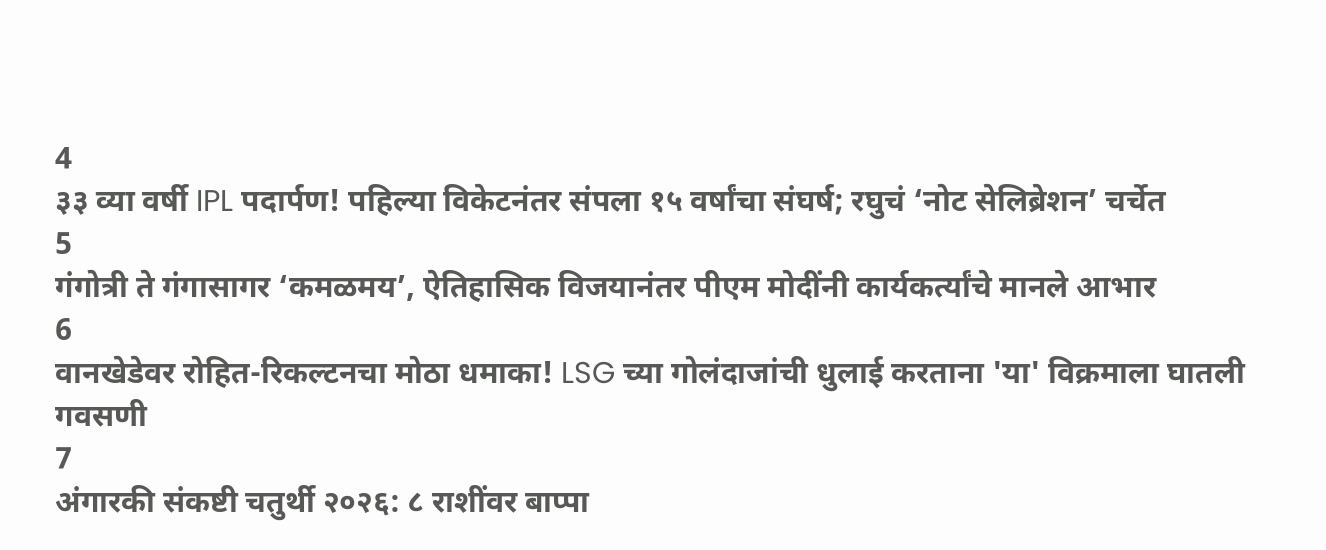4
३३ व्या वर्षी IPL पदार्पण! पहिल्या विकेटनंतर संपला १५ वर्षांचा संघर्ष; रघुचं ‘नोट सेलिब्रेशन’ चर्चेत
5
गंगोत्री ते गंगासागर ‘कमळमय’, ऐतिहासिक विजयानंतर पीएम मोदींनी कार्यकर्त्यांचे मानले आभार
6
वानखेडेवर रोहित-रिकल्टनचा मोठा धमाका! LSG च्या गोलंदाजांची धुलाई करताना 'या' विक्रमाला घातली गवसणी
7
अंगारकी संकष्टी चतुर्थी २०२६: ८ राशींवर बाप्पा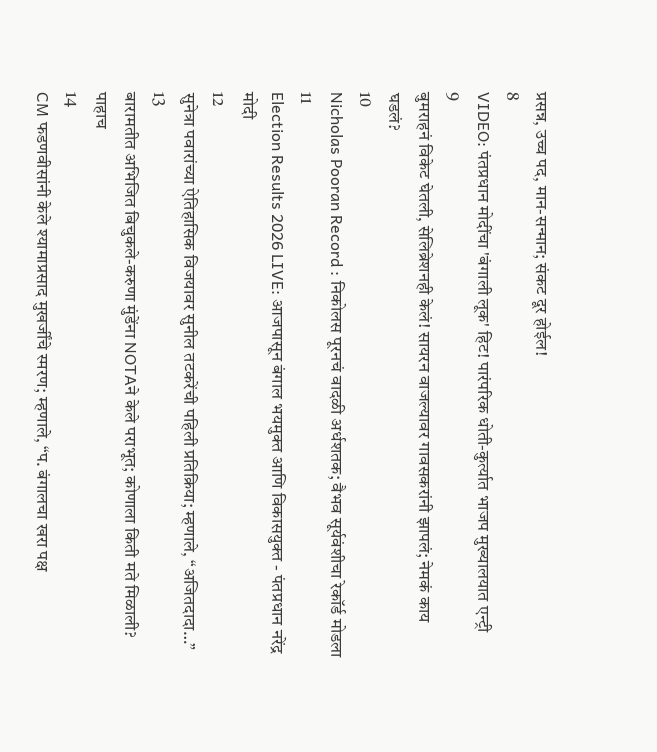प्रसन्न, उच्च पद, मान-सन्मान; संकट दूर होईल!
8
VIDEO: पंतप्रधान मोदींचा 'बंगाली लूक' हिट! पारंपरिक धोती-कुर्त्यात भाजप मुख्यालयात एन्ट्री
9
बुमराहनं विकेट घेतली, सेलिब्रेशनही केलं! सायरन वाजल्यावर गावसकरांनी झापलं; नेमकं काय घडलं?
10
Nicholas Pooran Record : निकोलस पूरनचं वादळी अर्धशतक; वैभव सूर्यवंशीचा रेकॉर्ड मोडला
11
Election Results 2026 LIVE: आजपासून बंगाल भयमुक्त आणि विकासयुक्त - पंतप्रधान नरेंद्र मोदी
12
सुनेत्रा पवारांच्या ऐतिहासिक विजयावर सुनील तटकरेंची पहिली प्रतिक्रिया; म्हणाले, “अजितदादा…”
13
बारामतीत अभिजित बिचुकले-करुणा मुंडेंना NOTAने केले पराभूत; कोणाला किती मते मिळाली? पाहाच
14
CM फडणवीसांनी केले श्यामाप्रसाद मुखर्जींचे स्मरण; म्हणाले, “प. बंगालचा खरा पक्ष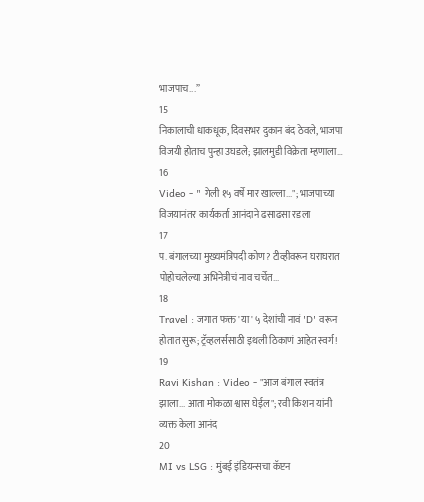भाजपाच...”
15
निकालाची धाकधूक, दिवसभर दुकान बंद ठेवले, भाजपा विजयी होताच पुन्हा उघडले; झालमुडी विक्रेता म्हणाला…
16
Video - " गेली १५ वर्षे मार खाल्ला..."; भाजपाच्या विजयानंतर कार्यकर्ता आनंदाने ढसाढसा रडला
17
प. बंगालच्या मुख्यमंत्रिपदी कोण? टीव्हीवरून घराघरात पोहोचलेल्या अभिनेत्रीचं नाव चर्चेत...
18
Travel : जगात फक्त 'या' ५ देशांची नावं 'D' वरून होतात सुरू; ट्रॅव्हलर्ससाठी इथली ठिकाणं आहेत स्वर्ग!
19
Ravi Kishan : Video - "आज बंगाल स्वतंत्र झाला... आता मोकळा श्वास घेईल"; रवी किशन यांनी व्यक्त केला आनंद
20
MI vs LSG : मुंबई इंडियन्सचा कॅप्टन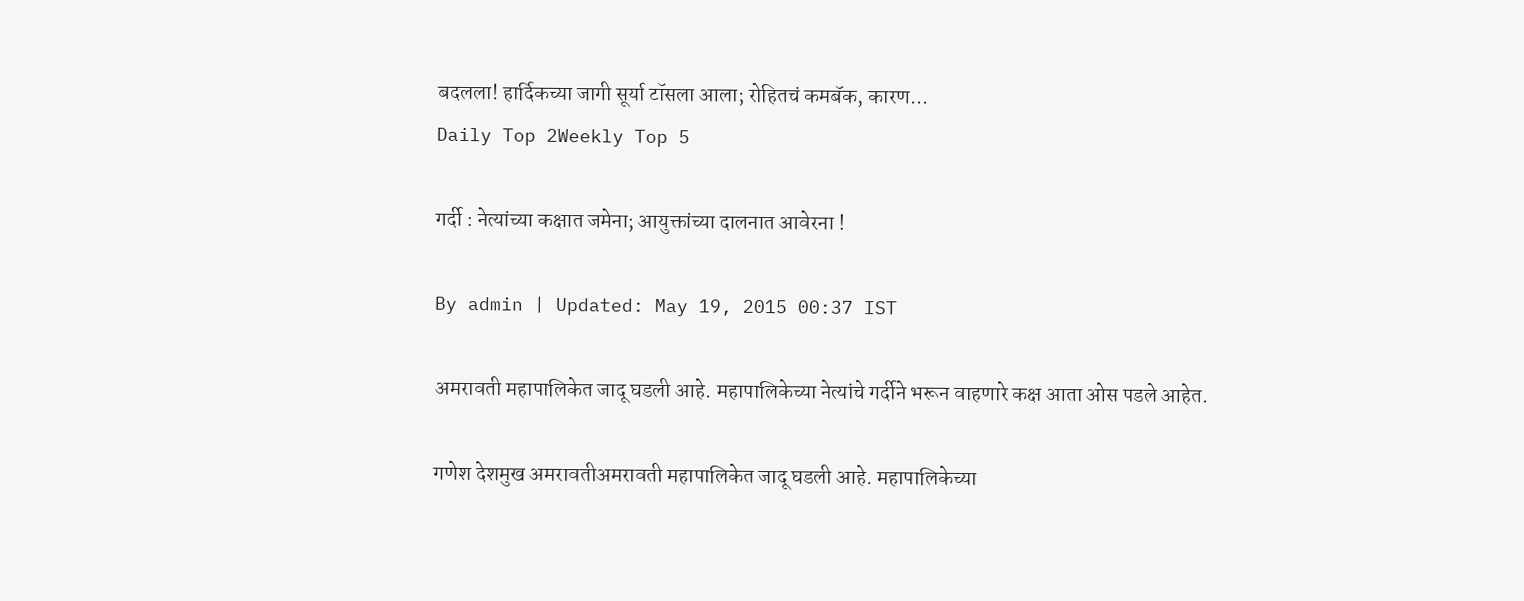बदलला! हार्दिकच्या जागी सूर्या टॉसला आला; रोहितचं कमबॅक, कारण...
Daily Top 2Weekly Top 5

गर्दी : नेत्यांच्या कक्षात जमेना; आयुक्तांच्या दालनात आवेरना !

By admin | Updated: May 19, 2015 00:37 IST

अमरावती महापालिकेत जादू घडली आहे. महापालिकेच्या नेत्यांचे गर्दीने भरून वाहणारे कक्ष आता ओस पडले आहेत.

गणेश देशमुख अमरावतीअमरावती महापालिकेत जादू घडली आहे. महापालिकेच्या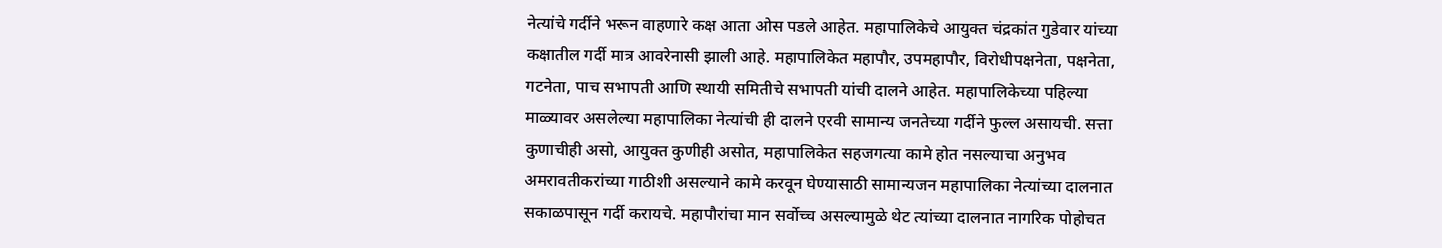नेत्यांचे गर्दीने भरून वाहणारे कक्ष आता ओस पडले आहेत. महापालिकेचे आयुक्त चंद्रकांत गुडेवार यांच्या कक्षातील गर्दी मात्र आवरेनासी झाली आहे. महापालिकेत महापौर, उपमहापौर, विरोधीपक्षनेता, पक्षनेता, गटनेता, पाच सभापती आणि स्थायी समितीचे सभापती यांची दालने आहेत. महापालिकेच्या पहिल्या माळ्यावर असलेल्या महापालिका नेत्यांची ही दालने एरवी सामान्य जनतेच्या गर्दीने फुल्ल असायची. सत्ता कुणाचीही असो, आयुक्त कुणीही असोत, महापालिकेत सहजगत्या कामे होत नसल्याचा अनुभव अमरावतीकरांच्या गाठीशी असल्याने कामे करवून घेण्यासाठी सामान्यजन महापालिका नेत्यांच्या दालनात सकाळपासून गर्दी करायचे. महापौरांचा मान सर्वोच्च असल्यामुळे थेट त्यांच्या दालनात नागरिक पोहोचत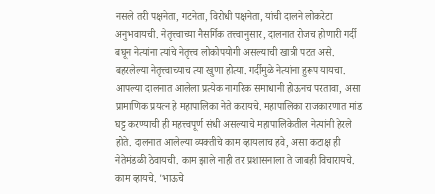नसले तरी पक्षनेता, गटनेता, विरोधी पक्षनेता, यांची दालने लोकरेटा अनुभवायची. नेतृत्त्वाच्या नैसर्गिक तत्त्वानुसार, दालनात रोजच होणारी गर्दी बघून नेत्यांना त्यांचे नेतृत्त्व लोकोपयोगी असल्याची खात्री पटत असे. बहरलेल्या नेतृत्त्वाच्याच त्या खुणा होत्या. गर्दीमुळे नेत्यांना हुरूप यायचा. आपल्या दालनात आलेला प्रत्येक नागरिक समाधानी होऊनच परतावा, असा प्रामाणिक प्रयत्न हे महापालिका नेते करायचे. महापालिका राजकारणात मांड घट्ट करण्याची ही महत्त्वपूर्ण संधी असल्याचे महापालिकेतील नेत्यांनी हेरले होते. दालनात आलेल्या व्यक्तीचे काम व्हायलाच हवे, असा कटाक्ष ही नेतेमंडळी ठेवायची. काम झाले नाही तर प्रशासनाला ते जाबही विचारायचे. काम व्हायचे. 'भाऊचे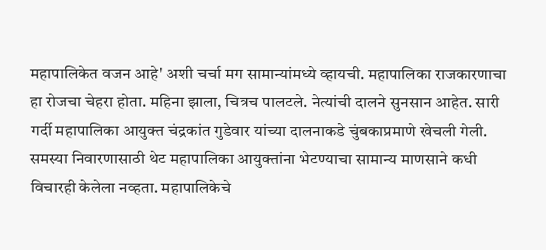महापालिकेत वजन आहे' अशी चर्चा मग सामान्यांमध्ये व्हायची. महापालिका राजकारणाचा हा रोजचा चेहरा होता. महिना झाला, चित्रच पालटले. नेत्यांची दालने सुनसान आहेत. सारी गर्दी महापालिका आयुक्त चंद्रकांत गुडेवार यांच्या दालनाकडे चुंबकाप्रमाणे खेचली गेली. समस्या निवारणासाठी थेट महापालिका आयुक्तांना भेटण्याचा सामान्य माणसाने कधी विचारही केलेला नव्हता. महापालिकेचे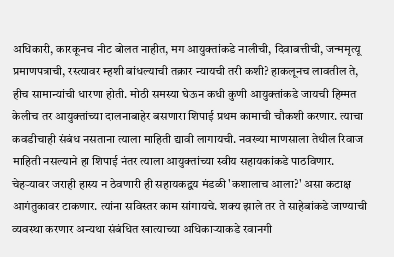अधिकारी, कारकूनच नीट बोलत नाहीत, मग आयुक्तांकडे नालीची, दिवाबत्तीची, जन्ममृत्यू प्रमाणपत्राची, रस्त्यावर म्हशी बांधल्याची तक्रार न्यायची तरी कशी? हाकलूनच लावतील ते, हीच सामान्यांची धारणा होती. मोठी समस्या घेऊन कधी कुणी आयुक्तांकडे जायची हिम्मत केलीच तर आयुक्तांच्या दालनाबाहेर बसणारा शिपाई प्रथम कामाची चौकशी करणार. त्याचा कवडीचाही संबंध नसताना त्याला माहिती द्यावी लागायची. नवख्या माणसाला तेथील रिवाज माहिती नसल्याने हा शिपाई नंतर त्याला आयुक्तांच्या स्वीय सहायकांकडे पाठविणार. चेहऱ्यावर जराही हास्य न ठेवणारी ही सहायकद्वय मंडळी 'कशालाच आला?' असा कटाक्ष आगंतुकावर टाकणार. त्यांना सविस्तर काम सांगायचे. शक्य झाले तर ते साहेबांकडे जाण्याची व्यवस्था करणार अन्यथा संबंधित खात्याच्या अधिकाऱ्याकडे रवानगी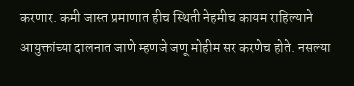करणार. कमी जास्त प्रमाणात हीच स्थिती नेहमीच कायम राहिल्याने आयुक्तांच्या दालनात जाणे म्हणजे जणू मोहीम सर करणेच होते. नसल्या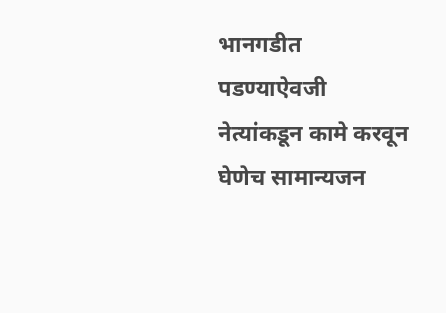भानगडीत पडण्याऐवजी नेत्यांकडून कामे करवून घेणेच सामान्यजन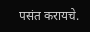पसंत करायचे.